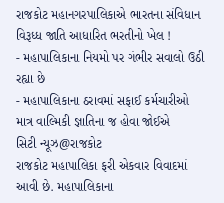રાજકોટ મહાનગરપાલિકાએ ભારતના સંવિધાન વિરૂધ્ધ જાતિ આધારિત ભરતીનો ખેલ !
- મહાપાલિકાના નિયમો પર ગંભીર સવાલો ઉઠી રહ્યા છે
- મહાપાલિકાના ઠરાવમાં સફાઈ કર્મચારીઓ માત્ર વાલ્મિકી જ્ઞાતિના જ હોવા જોઈએ
સિટી ન્યૂઝ@રાજકોટ
રાજકોટ મહાપાલિકા ફરી એકવાર વિવાદમાં આવી છે. મહાપાલિકાના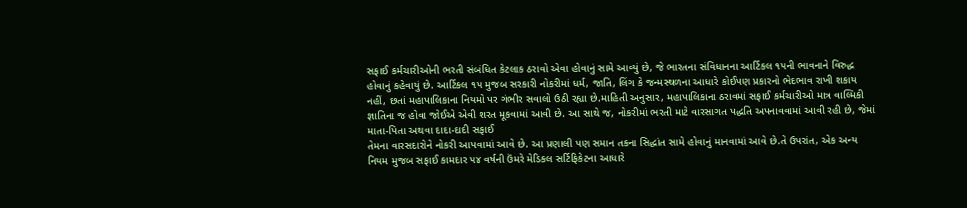સફાઈ કર્મચારીઓની ભરતી સંબંધિત કેટલાક ઠરાવો એવા હોવાનું સામે આવ્યું છે, જે ભારતના સંવિધાનના આર્ટિકલ ૧૫ની ભાવનાને વિરુદ્ધ હોવાનું કહેવાયું છે. આર્ટિકલ ૧૫ મુજબ સરકારી નોકરીમાં ધર્મ, જાતિ, લિંગ કે જન્મસ્થળના આધારે કોઈપણ પ્રકારનો ભેદભાવ રાખી શકાય નહીં, છતાં મહાપાલિકાના નિયમો પર ગંભીર સવાલો ઉઠી રહ્યા છે.માહિતી અનુસાર, મહાપાલિકાના ઠરાવમાં સફાઈ કર્મચારીઓ માત્ર વાલ્મિકી જ્ઞાતિના જ હોવા જોઈએ એવી શરત મૂકવામાં આવી છે. આ સાથે જ, નોકરીમાં ભરતી માટે વારસાગત પદ્ધતિ અપનાવવામાં આવી રહી છે, જેમાં માતા-પિતા અથવા દાદા-દાદી સફાઈ
તેમના વારસદારોને નોકરી આપવામાં આવે છે. આ પ્રણાલી પણ સમાન તકના સિદ્ધાંત સામે હોવાનું માનવામાં આવે છે.તે ઉપરાંત, એક અન્ય નિયમ મુજબ સફાઈ કામદાર ૫૪ વર્ષની ઉંમરે મેડિકલ સર્ટિફિકેટના આધારે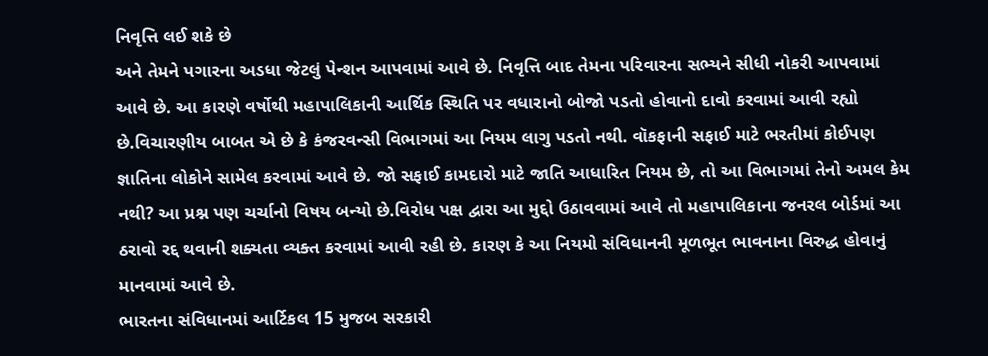નિવૃત્તિ લઈ શકે છે
અને તેમને પગારના અડધા જેટલું પેન્શન આપવામાં આવે છે. નિવૃત્તિ બાદ તેમના પરિવારના સભ્યને સીધી નોકરી આપવામાં આવે છે. આ કારણે વર્ષોથી મહાપાલિકાની આર્થિક સ્થિતિ પર વધારાનો બોજો પડતો હોવાનો દાવો કરવામાં આવી રહ્યો છે.વિચારણીય બાબત એ છે કે કંજરવન્સી વિભાગમાં આ નિયમ લાગુ પડતો નથી. વૉકફાની સફાઈ માટે ભરતીમાં કોઈપણ જ્ઞાતિના લોકોને સામેલ કરવામાં આવે છે. જો સફાઈ કામદારો માટે જાતિ આધારિત નિયમ છે, તો આ વિભાગમાં તેનો અમલ કેમ નથી? આ પ્રશ્ન પણ ચર્ચાનો વિષય બન્યો છે.વિરોધ પક્ષ દ્વારા આ મુદ્દો ઉઠાવવામાં આવે તો મહાપાલિકાના જનરલ બોર્ડમાં આ ઠરાવો રદ્દ થવાની શક્યતા વ્યક્ત કરવામાં આવી રહી છે. કારણ કે આ નિયમો સંવિધાનની મૂળભૂત ભાવનાના વિરુદ્ધ હોવાનું માનવામાં આવે છે.
ભારતના સંવિધાનમાં આર્ટિકલ 15 મુજબ સરકારી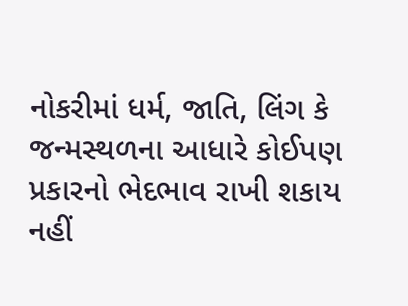નોકરીમાં ધર્મ, જાતિ, લિંગ કે જન્મસ્થળના આધારે કોઈપણ પ્રકારનો ભેદભાવ રાખી શકાય નહીં